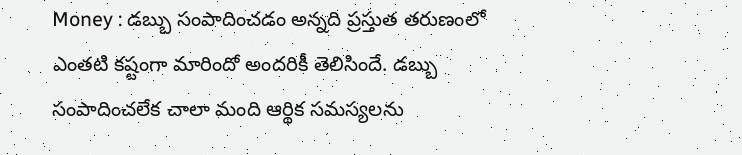Money : డబ్బు సంపాదించడం అన్నది ప్రస్తుత తరుణంలో ఎంతటి కష్టంగా మారిందో అందరికీ తెలిసిందే. డబ్బు సంపాదించలేక చాలా మంది ఆర్థిక సమస్యలను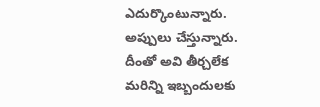ఎదుర్కొంటున్నారు. అప్పులు చేస్తున్నారు. దీంతో అవి తీర్చలేక మరిన్ని ఇబ్బందులకు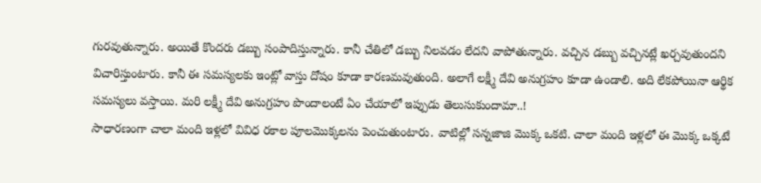గురవుతున్నారు. అయితే కొందరు డబ్బు సంపాదిస్తున్నారు. కానీ చేతిలో డబ్బు నిలవడం లేదని వాపోతున్నారు. వచ్చిన డబ్బు వచ్చినట్లే ఖర్చవుతుందని విచారిస్తుంటారు. కానీ ఈ సమస్యలకు ఇంట్లో వాస్తు దోషం కూడా కారణమవుతుంది. అలాగే లక్ష్మీ దేవి అనుగ్రహం కూడా ఉండాలి. అది లేకపోయినా ఆర్థిక సమస్యలు వస్తాయి. మరి లక్ష్మీ దేవి అనుగ్రహం పొందాలంటే ఏం చేయాలో ఇప్పుడు తెలుసుకుందామా..!
సాధారణంగా చాలా మంది ఇళ్లలో వివిధ రకాల పూలమొక్కలను పెంచుతుంటారు. వాటిల్లో సన్నజాజి మొక్క ఒకటి. చాలా మంది ఇళ్లలో ఈ మొక్క ఒక్కటే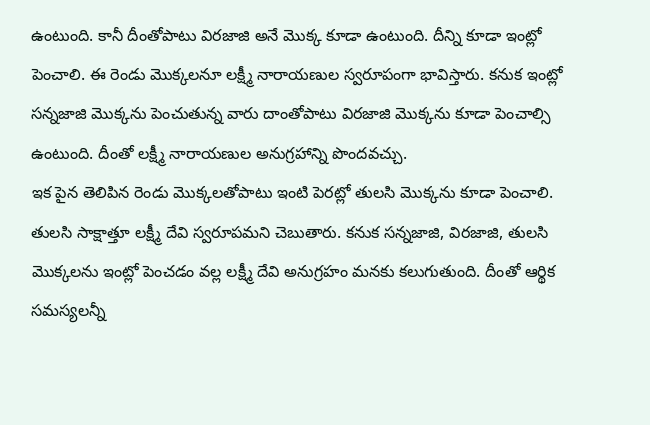ఉంటుంది. కానీ దీంతోపాటు విరజాజి అనే మొక్క కూడా ఉంటుంది. దీన్ని కూడా ఇంట్లో పెంచాలి. ఈ రెండు మొక్కలనూ లక్ష్మీ నారాయణుల స్వరూపంగా భావిస్తారు. కనుక ఇంట్లో సన్నజాజి మొక్కను పెంచుతున్న వారు దాంతోపాటు విరజాజి మొక్కను కూడా పెంచాల్సి ఉంటుంది. దీంతో లక్ష్మీ నారాయణుల అనుగ్రహాన్ని పొందవచ్చు.
ఇక పైన తెలిపిన రెండు మొక్కలతోపాటు ఇంటి పెరట్లో తులసి మొక్కను కూడా పెంచాలి. తులసి సాక్షాత్తూ లక్ష్మీ దేవి స్వరూపమని చెబుతారు. కనుక సన్నజాజి, విరజాజి, తులసి మొక్కలను ఇంట్లో పెంచడం వల్ల లక్ష్మీ దేవి అనుగ్రహం మనకు కలుగుతుంది. దీంతో ఆర్థిక సమస్యలన్నీ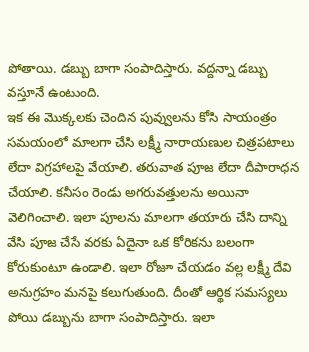పోతాయి. డబ్బు బాగా సంపాదిస్తారు. వద్దన్నా డబ్బు వస్తూనే ఉంటుంది.
ఇక ఈ మొక్కలకు చెందిన పువ్వులను కోసి సాయంత్రం సమయంలో మాలగా చేసి లక్ష్మీ నారాయణుల చిత్రపటాలు లేదా విగ్రహాలపై వేయాలి. తరువాత పూజ లేదా దీపారాధన చేయాలి. కనీసం రెండు అగరువత్తులను అయినా వెలిగించాలి. ఇలా పూలను మాలగా తయారు చేసి దాన్ని వేసి పూజ చేసే వరకు ఏదైనా ఒక కోరికను బలంగా కోరుకుంటూ ఉండాలి. ఇలా రోజూ చేయడం వల్ల లక్ష్మీ దేవి అనుగ్రహం మనపై కలుగుతుంది. దీంతో ఆర్థిక సమస్యలు పోయి డబ్బును బాగా సంపాదిస్తారు. ఇలా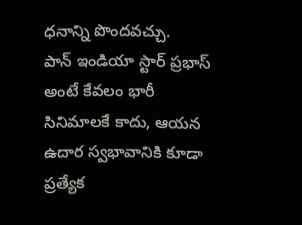ధనాన్ని పొందవచ్చు.
పాన్ ఇండియా స్టార్ ప్రభాస్ అంటే కేవలం భారీ సినిమాలకే కాదు, ఆయన ఉదార స్వభావానికి కూడా ప్రత్యేక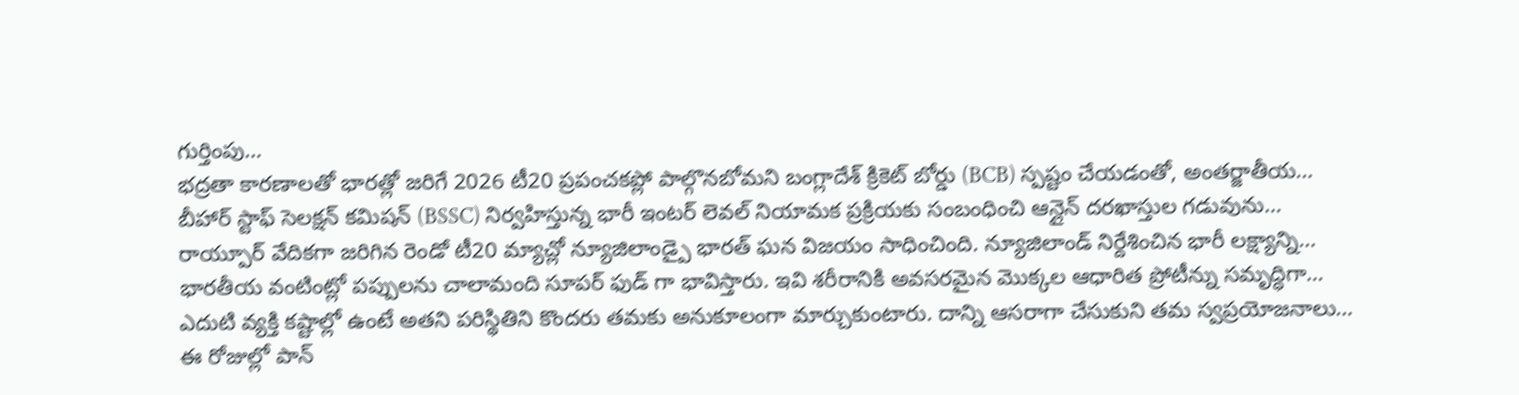గుర్తింపు…
భద్రతా కారణాలతో భారత్లో జరిగే 2026 టీ20 ప్రపంచకప్లో పాల్గొనబోమని బంగ్లాదేశ్ క్రికెట్ బోర్డు (BCB) స్పష్టం చేయడంతో, అంతర్జాతీయ…
బీహార్ స్టాఫ్ సెలక్షన్ కమిషన్ (BSSC) నిర్వహిస్తున్న భారీ ఇంటర్ లెవల్ నియామక ప్రక్రియకు సంబంధించి ఆన్లైన్ దరఖాస్తుల గడువును…
రాయ్పూర్ వేదికగా జరిగిన రెండో టీ20 మ్యాచ్లో న్యూజిలాండ్పై భారత్ ఘన విజయం సాధించింది. న్యూజిలాండ్ నిర్దేశించిన భారీ లక్ష్యాన్ని…
భారతీయ వంటింట్లో పప్పులను చాలామంది సూపర్ ఫుడ్ గా భావిస్తారు. ఇవి శరీరానికి అవసరమైన మొక్కల ఆధారిత ప్రోటీన్ను సమృద్ధిగా…
ఎదుటి వ్యక్తి కష్టాల్లో ఉంటే అతని పరిస్థితిని కొందరు తమకు అనుకూలంగా మార్చుకుంటారు. దాన్ని ఆసరాగా చేసుకుని తమ స్వప్రయోజనాలు…
ఈ రోజుల్లో పాన్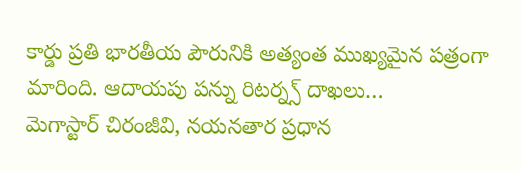కార్డు ప్రతి భారతీయ పౌరునికి అత్యంత ముఖ్యమైన పత్రంగా మారింది. ఆదాయపు పన్ను రిటర్న్స్ దాఖలు…
మెగాస్టార్ చిరంజీవి, నయనతార ప్రధాన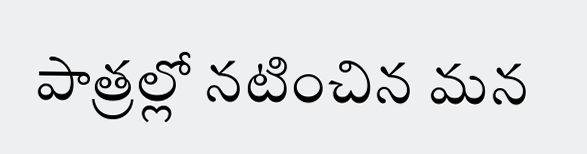పాత్రల్లో నటించిన మన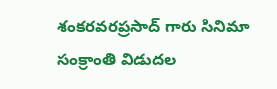శంకరవరప్రసాద్ గారు సినిమా సంక్రాంతి విడుదల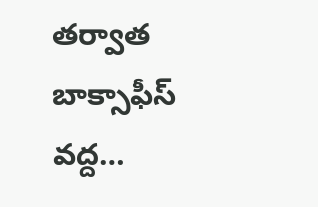తర్వాత బాక్సాఫీస్ వద్ద…